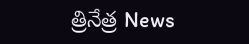త్రినేత్ర News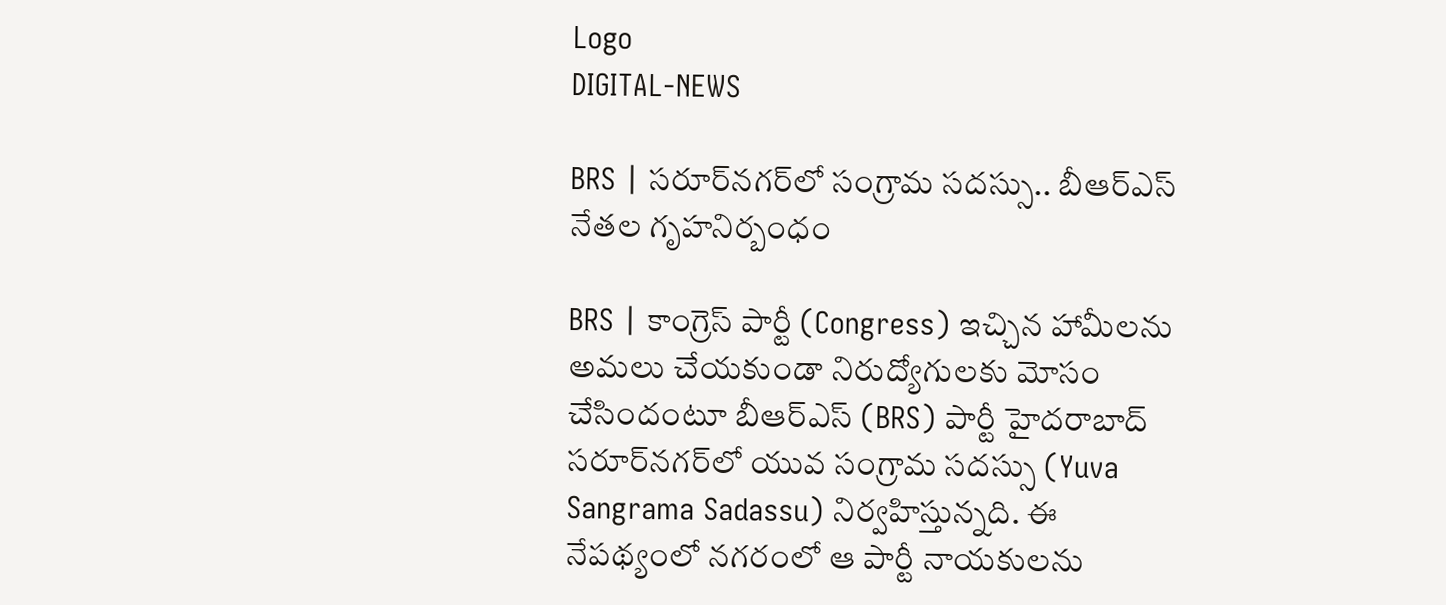Logo
DIGITAL-NEWS

BRS | స‌రూర్‌న‌గ‌ర్‌లో సంగ్రామ స‌ద‌స్సు.. బీఆర్‌ఎస్‌ నేతల గృహనిర్బంధం

BRS | కాంగ్రెస్ పార్టీ (Congress) ఇచ్చిన హామీల‌ను అమ‌లు చేయ‌కుండా నిరుద్యోగుల‌కు మోసం చేసిందంటూ బీఆర్ఎస్ (BRS) పార్టీ హైద‌రాబాద్ స‌రూర్‌న‌గ‌ర్‌లో యువ సంగ్రామ స‌ద‌స్సు (Yuva Sangrama Sadassu) నిర్వ‌హిస్తున్న‌ది. ఈ నేప‌థ్యంలో న‌గ‌రంలో ఆ పార్టీ నాయ‌కుల‌ను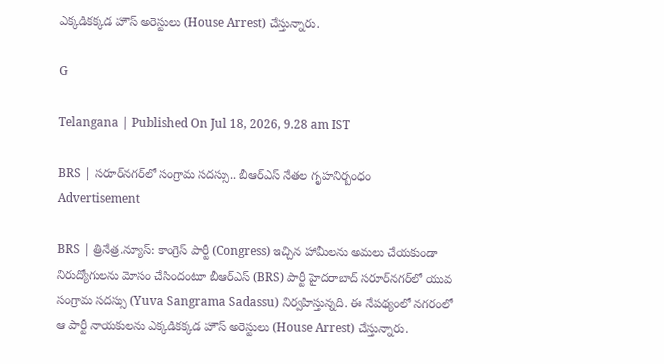ఎక్క‌డిక‌క్క‌డ హౌస్ అరెస్టులు (House Arrest) చేస్తున్నారు.

G

Telangana | Published On Jul 18, 2026, 9.28 am IST

BRS | స‌రూర్‌న‌గ‌ర్‌లో సంగ్రామ స‌ద‌స్సు.. బీఆర్‌ఎస్‌ నేతల గృహనిర్బంధం
Advertisement

BRS | త్రినేత్ర‌.న్యూస్‌: కాంగ్రెస్ పార్టీ (Congress) ఇచ్చిన హామీల‌ను అమ‌లు చేయ‌కుండా నిరుద్యోగుల‌ను మోసం చేసిందంటూ బీఆర్ఎస్ (BRS) పార్టీ హైద‌రాబాద్ స‌రూర్‌న‌గ‌ర్‌లో యువ సంగ్రామ స‌ద‌స్సు (Yuva Sangrama Sadassu) నిర్వ‌హిస్తున్న‌ది. ఈ నేప‌థ్యంలో న‌గ‌రంలో ఆ పార్టీ నాయ‌కుల‌ను ఎక్క‌డిక‌క్క‌డ హౌస్ అరెస్టులు (House Arrest) చేస్తున్నారు.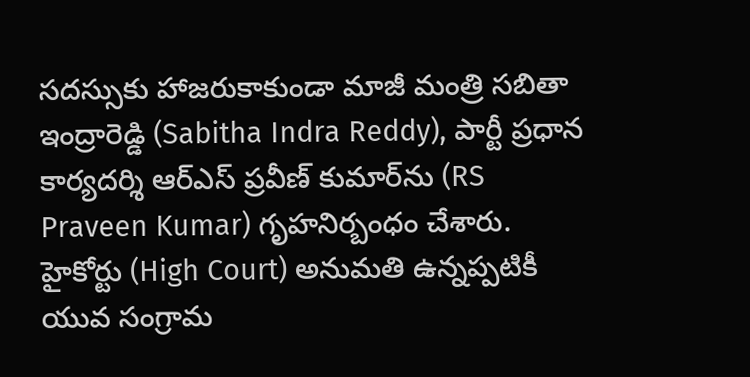స‌ద‌స్సుకు హాజ‌రుకాకుండా మాజీ మంత్రి స‌బితా ఇంద్రారెడ్డి (Sabitha Indra Reddy), పార్టీ ప్ర‌ధాన కార్య‌ద‌ర్శి ఆర్ఎస్ ప్ర‌వీణ్ కుమార్‌ను (RS Praveen Kumar) గృహ‌నిర్బంధం చేశారు. హైకోర్టు (High Court) అనుమ‌తి ఉన్న‌ప్ప‌టికీ యువ సంగ్రామ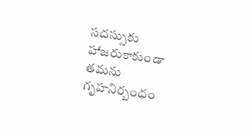స‌ద‌స్సుకు హాజ‌రుకాకుండా త‌మ‌ను గృహ‌నిర్బంధం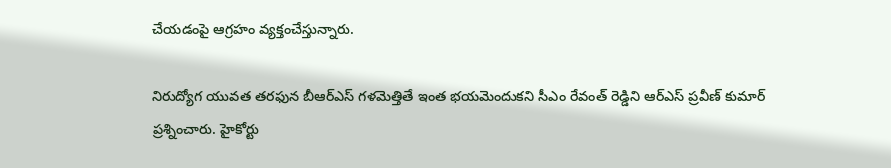చేయ‌డంపై ఆగ్ర‌హం వ్య‌క్తంచేస్తున్నారు.

నిరుద్యోగ యువత తరఫున బీఆర్ఎస్ గళమెత్తితే ఇంత భయమెందుకని సీఎం రేవంత్ రెడ్డిని ఆర్ఎస్‌ ప్ర‌వీణ్ కుమార్ ప్ర‌శ్నించారు. హైకోర్టు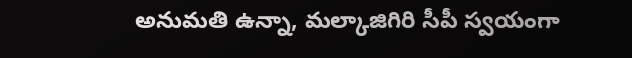అనుమ‌తి ఉన్నా, మల్కాజిగిరి సీపీ స్వయంగా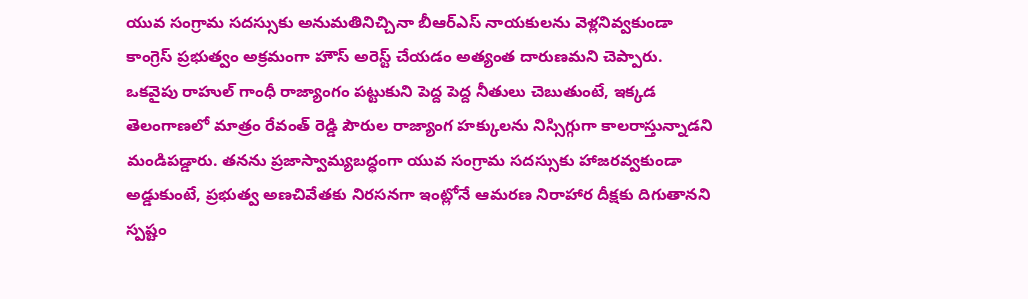యువ సంగ్రామ సదస్సుకు అనుమతినిచ్చినా బీఆర్ఎస్ నాయకులను వెళ్లనివ్వకుండా కాంగ్రెస్ ప్రభుత్వం అక్రమంగా హౌస్ అరెస్ట్ చేయడం అత్యంత దారుణమ‌ని చెప్పారు. ఒకవైపు రాహుల్ గాంధీ రాజ్యాంగం పట్టుకుని పెద్ద పెద్ద నీతులు చెబుతుంటే, ఇక్కడ తెలంగాణలో మాత్రం రేవంత్ రెడ్డి పౌరుల రాజ్యాంగ హక్కులను నిస్సిగ్గుగా కాలరాస్తున్నాడని మండిప‌డ్డారు. త‌న‌ను ప్రజాస్వామ్యబద్ధంగా యువ సంగ్రామ సదస్సుకు హాజరవ్వకుండా అడ్డుకుంటే, ప్రభుత్వ అణచివేతకు నిరసనగా ఇంట్లోనే ఆమరణ నిరాహార దీక్షకు దిగుతాన‌ని స్ప‌ష్టం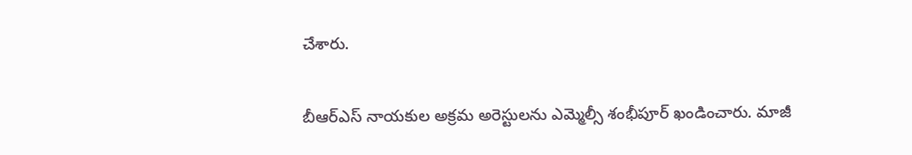చేశారు.

బీఆర్ఎస్ నాయ‌కుల అక్ర‌మ అరెస్టుల‌ను ఎమ్మెల్సీ శంభీపూర్ ఖండించారు. మాజీ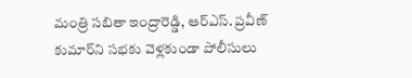మంత్రి సబితా ఇంద్రారెడ్డి, ఆర్ఎస్. ప్రవీణ్ కుమార్‌ని సభకు వెళ్లకుండా పోలీసులు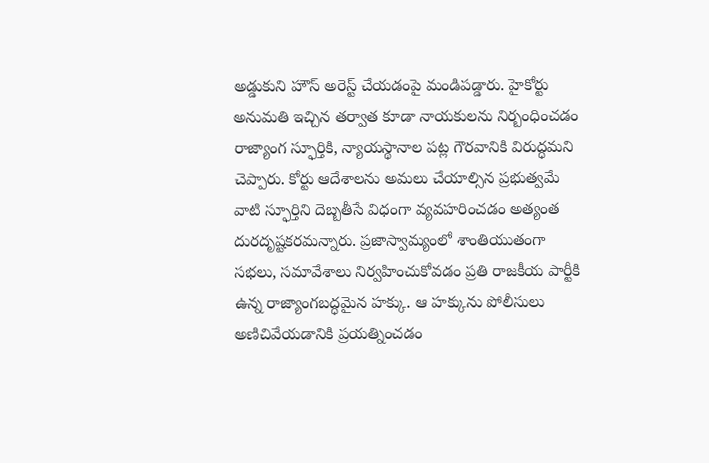అడ్డుకుని హౌస్ అరెస్ట్ చేయడంపై మండిప‌డ్డారు. హైకోర్టు అనుమతి ఇచ్చిన తర్వాత కూడా నాయకులను నిర్బంధించడం రాజ్యాంగ స్ఫూర్తికి, న్యాయస్థానాల పట్ల గౌరవానికి విరుద్ధమ‌ని చెప్పారు. కోర్టు ఆదేశాలను అమలు చేయాల్సిన ప్రభుత్వమే వాటి స్ఫూర్తిని దెబ్బతీసే విధంగా వ్యవహరించడం అత్యంత దురదృష్టకరమ‌న్నారు. ప్రజాస్వామ్యంలో శాంతియుతంగా సభలు, సమావేశాలు నిర్వహించుకోవడం ప్రతి రాజకీయ పార్టీకి ఉన్న రాజ్యాంగబద్ధమైన హక్కు. ఆ హక్కును పోలీసులు అణిచివేయడానికి ప్రయత్నించడం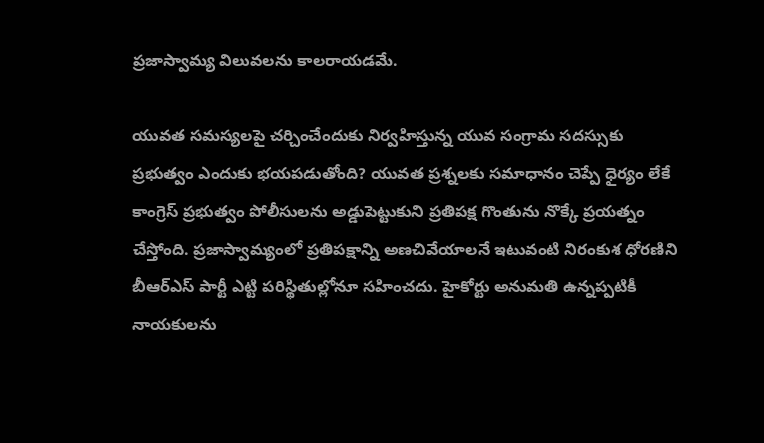ప్రజాస్వామ్య విలువలను కాలరాయడమే.

యువత సమస్యలపై చర్చించేందుకు నిర్వహిస్తున్న యువ సంగ్రామ సదస్సుకు ప్రభుత్వం ఎందుకు భయపడుతోంది? యువత ప్రశ్నలకు సమాధానం చెప్పే ధైర్యం లేకే కాంగ్రెస్ ప్రభుత్వం పోలీసులను అడ్డుపెట్టుకుని ప్రతిపక్ష గొంతును నొక్కే ప్రయత్నం చేస్తోంది. ప్రజాస్వామ్యంలో ప్రతిపక్షాన్ని అణచివేయాలనే ఇటువంటి నిరంకుశ ధోరణిని బీఆర్ఎస్ పార్టీ ఎట్టి పరిస్థితుల్లోనూ సహించదు. హైకోర్టు అనుమతి ఉన్నప్పటికీ నాయకులను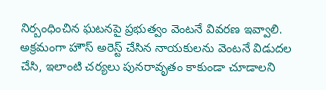నిర్బంధించిన ఘటనపై ప్రభుత్వం వెంటనే వివరణ ఇవ్వాలి. అక్రమంగా హౌస్ అరెస్ట్ చేసిన నాయకులను వెంటనే విడుదల చేసి, ఇలాంటి చర్యలు పునరావృతం కాకుండా చూడాలని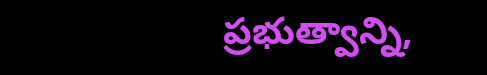ప్రభుత్వాన్ని,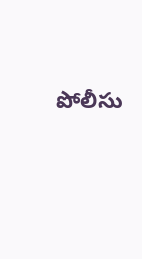పోలీసు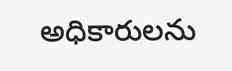అధికారులను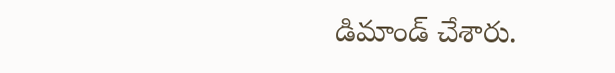డిమాండ్ చేశారు.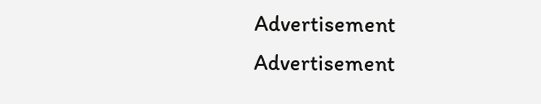Advertisement
Advertisement